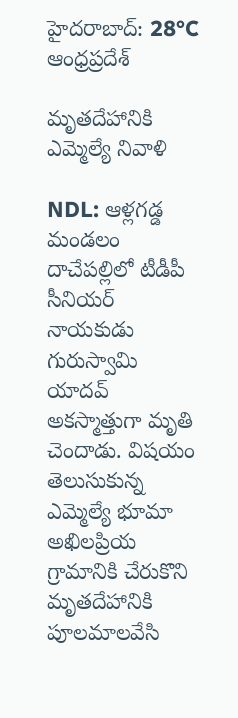హైదరాబాద్: 28°C
ఆంధ్రప్రదేశ్

మృతదేహానికి ఎమ్మెల్యే నివాళి

NDL: ఆళ్లగడ్డ మండలం దాచేపల్లిలో టీడీపీ సీనియర్ నాయకుడు గురుస్వామి యాదవ్ అకస్మాత్తుగా మృతి చెందాడు. విషయం తెలుసుకున్న ఎమ్మెల్యే భూమా అఖిలప్రియ గ్రామానికి చేరుకొని మృతదేహానికి పూలమాలవేసి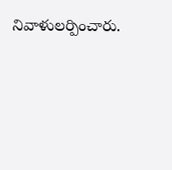నివాళులర్పించారు.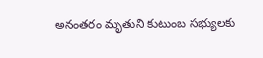అనంతరం మృతుని కుటుంబ సభ్యులకు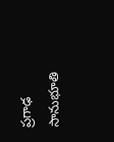ప్రగాఢ సానుభూతి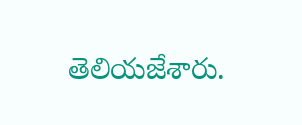తెలియజేశారు.